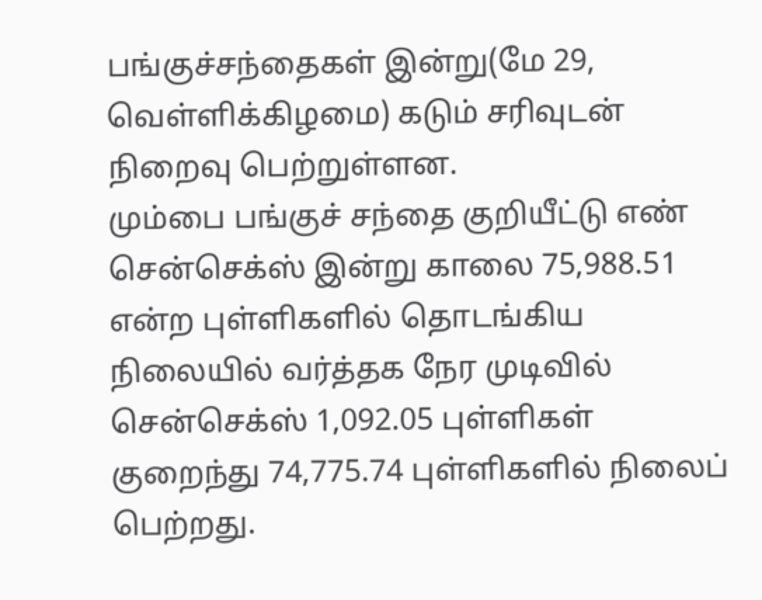பங்குச்சந்தைகள் இன்று(மே 29, வெள்ளிக்கிழமை) கடும் சரிவுடன் நிறைவு பெற்றுள்ளன.
மும்பை பங்குச் சந்தை குறியீட்டு எண் சென்செக்ஸ் இன்று காலை 75,988.51 என்ற புள்ளிகளில் தொடங்கிய நிலையில் வர்த்தக நேர முடிவில் சென்செக்ஸ் 1,092.05 புள்ளிகள் குறைந்து 74,775.74 புள்ளிகளில் நிலைப் பெற்றது.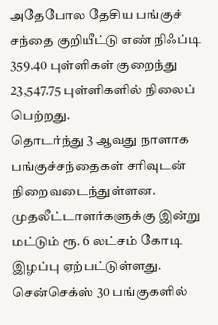அதேபோல தேசிய பங்குச் சந்தை குறியீட்டு எண் நிஃப்டி 359.40 புள்ளிகள் குறைந்து 23,547.75 புள்ளிகளில் நிலைப் பெற்றது.
தொடர்ந்து 3 ஆவது நாளாக பங்குச்சந்தைகள் சரிவுடன் நிறைவடைந்துள்ளன. முதலீட்டாளர்களுக்கு இன்று மட்டும் ரூ. 6 லட்சம் கோடி இழப்பு ஏற்பட்டுள்ளது.
சென்செக்ஸ் 30 பங்குகளில்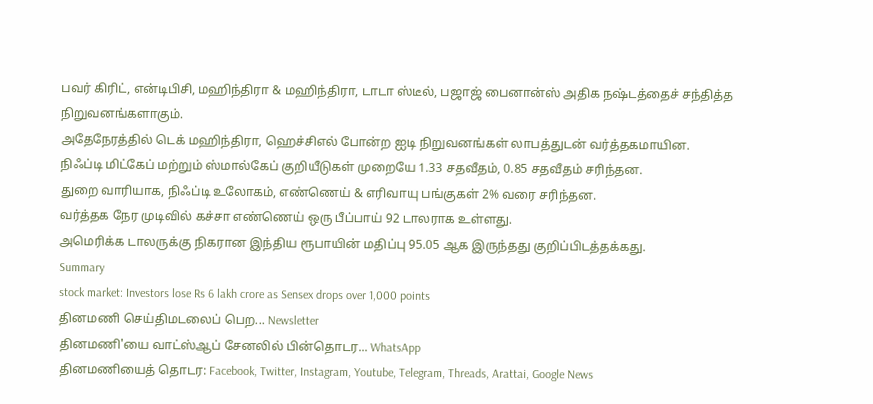பவர் கிரிட், என்டிபிசி, மஹிந்திரா & மஹிந்திரா, டாடா ஸ்டீல், பஜாஜ் பைனான்ஸ் அதிக நஷ்டத்தைச் சந்தித்த நிறுவனங்களாகும்.
அதேநேரத்தில் டெக் மஹிந்திரா, ஹெச்சிஎல் போன்ற ஐடி நிறுவனங்கள் லாபத்துடன் வர்த்தகமாயின.
நிஃப்டி மிட்கேப் மற்றும் ஸ்மால்கேப் குறியீடுகள் முறையே 1.33 சதவீதம், 0.85 சதவீதம் சரிந்தன.
துறை வாரியாக, நிஃப்டி உலோகம், எண்ணெய் & எரிவாயு பங்குகள் 2% வரை சரிந்தன.
வர்த்தக நேர முடிவில் கச்சா எண்ணெய் ஒரு பீப்பாய் 92 டாலராக உள்ளது.
அமெரிக்க டாலருக்கு நிகரான இந்திய ரூபாயின் மதிப்பு 95.05 ஆக இருந்தது குறிப்பிடத்தக்கது.
Summary
stock market: Investors lose Rs 6 lakh crore as Sensex drops over 1,000 points
தினமணி செய்திமடலைப் பெற... Newsletter
தினமணி'யை வாட்ஸ்ஆப் சேனலில் பின்தொடர... WhatsApp
தினமணியைத் தொடர: Facebook, Twitter, Instagram, Youtube, Telegram, Threads, Arattai, Google News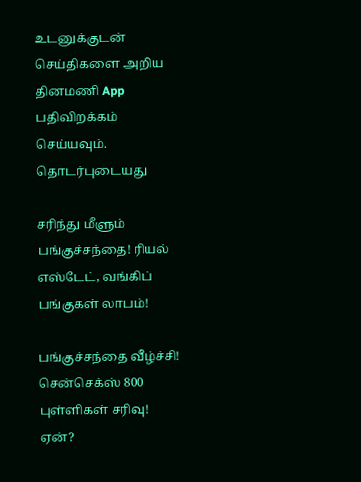உடனுக்குடன் செய்திகளை அறிய தினமணி App பதிவிறக்கம் செய்யவும்.
தொடர்புடையது

சரிந்து மீளும் பங்குச்சந்தை! ரியல் எஸ்டேட், வங்கிப் பங்குகள் லாபம்!

பங்குச்சந்தை வீழ்ச்சி! சென்செக்ஸ் 800 புள்ளிகள் சரிவு! ஏன்?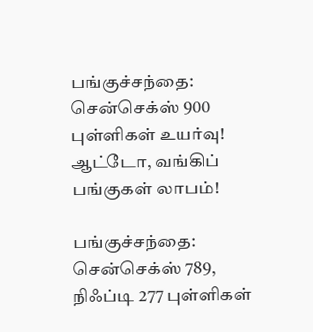பங்குச்சந்தை: சென்செக்ஸ் 900 புள்ளிகள் உயர்வு! ஆட்டோ, வங்கிப் பங்குகள் லாபம்!

பங்குச்சந்தை: சென்செக்ஸ் 789, நிஃப்டி 277 புள்ளிகள்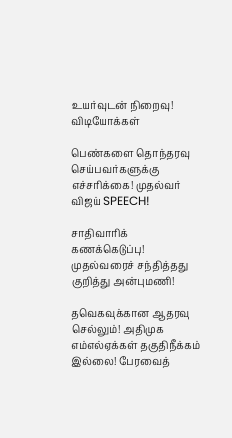உயர்வுடன் நிறைவு!
விடியோக்கள்

பெண்களை தொந்தரவு செய்பவர்களுக்கு எச்சரிக்கை! முதல்வர் விஜய் SPEECH!

சாதிவாரிக் கணக்கெடுப்பு! முதல்வரைச் சந்தித்தது குறித்து அன்புமணி!

தவெகவுக்கான ஆதரவு செல்லும்! அதிமுக எம்எல்ஏக்கள் தகுதிநீக்கம் இல்லை! பேரவைத்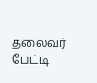தலைவர் பேட்டி